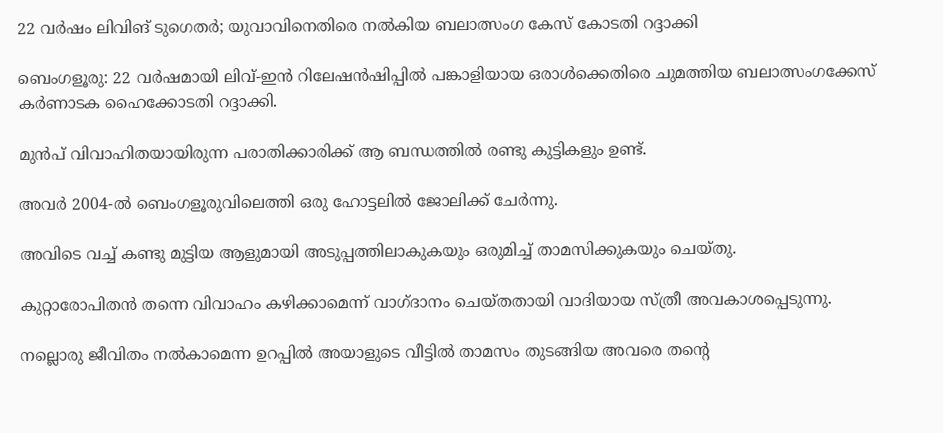22 വർഷം ലിവിങ് ടുഗെതർ; യുവാവിനെതിരെ നൽകിയ ബലാത്സംഗ കേസ് കോടതി റദ്ദാക്കി

ബെംഗളൂരു: 22 വർഷമായി ലിവ്-ഇൻ റിലേഷൻഷിപ്പില്‍ പങ്കാളിയായ ഒരാള്‍ക്കെതിരെ ചുമത്തിയ ബലാത്സംഗക്കേസ് കർണാടക ഹൈക്കോടതി റദ്ദാക്കി.

മുൻപ് വിവാഹിതയായിരുന്ന പരാതിക്കാരിക്ക് ആ ബന്ധത്തില്‍ രണ്ടു കുട്ടികളും ഉണ്ട്.

അവർ 2004-ല്‍ ബെംഗളൂരുവിലെത്തി ഒരു ഹോട്ടലില്‍ ജോലിക്ക് ചേർന്നു.

അവിടെ വച്ച്‌ കണ്ടു മുട്ടിയ ആളുമായി അടുപ്പത്തിലാകുകയും ഒരുമിച്ച്‌ താമസിക്കുകയും ചെയ്തു.

കുറ്റാരോപിതൻ തന്നെ വിവാഹം കഴിക്കാമെന്ന് വാഗ്ദാനം ചെയ്തതായി വാദിയായ സ്ത്രീ അവകാശപ്പെടുന്നു.

നല്ലൊരു ജീവിതം നല്‍കാമെന്ന ഉറപ്പില്‍ അയാളുടെ വീട്ടില്‍ താമസം തുടങ്ങിയ അവരെ തന്റെ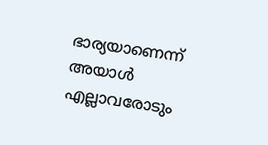ഭാര്യയാണെന്ന് അയാള്‍ എല്ലാവരോടും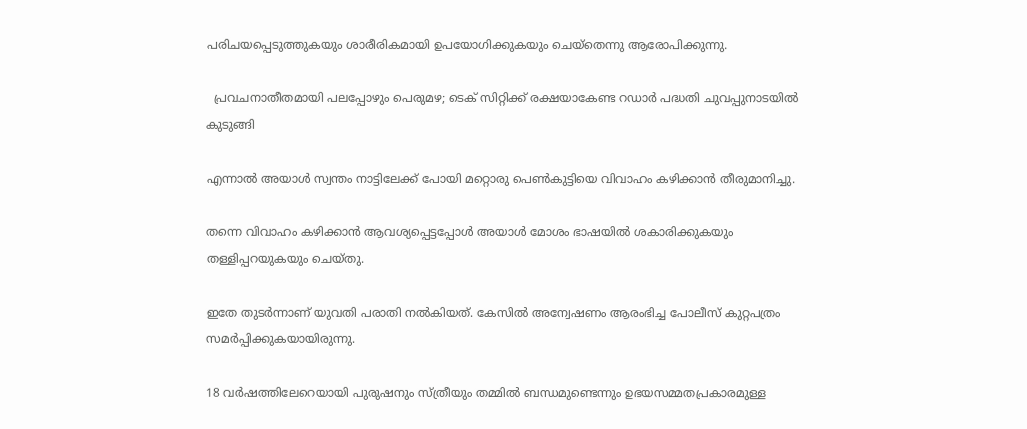പരിചയപ്പെടുത്തുകയും ശാരീരികമായി ഉപയോഗിക്കുകയും ചെയ്തെന്നു ആരോപിക്കുന്നു.

  പ്രവചനാതീതമായി പലപ്പോഴും പെരുമഴ; ടെക് സിറ്റിക്ക് രക്ഷയാകേണ്ട റഡാർ പദ്ധതി ചുവപ്പുനാടയിൽ കുടുങ്ങി

എന്നാല്‍ അയാള്‍ സ്വന്തം നാട്ടിലേക്ക് പോയി മറ്റൊരു പെണ്‍കുട്ടിയെ വിവാഹം കഴിക്കാൻ തീരുമാനിച്ചു.

തന്നെ വിവാഹം കഴിക്കാൻ ആവശ്യപ്പെട്ടപ്പോള്‍ അയാള്‍ മോശം ഭാഷയില്‍ ശകാരിക്കുകയും തള്ളിപ്പറയുകയും ചെയ്തു.

ഇതേ തുടർന്നാണ് യുവതി പരാതി നല്‍കിയത്. കേസില്‍ അന്വേഷണം ആരംഭിച്ച പോലീസ് കുറ്റപത്രം സമർപ്പിക്കുകയായിരുന്നു.

18 വർഷത്തിലേറെയായി പുരുഷനും സ്ത്രീയും തമ്മില്‍ ബന്ധമുണ്ടെന്നും ഉഭയസമ്മതപ്രകാരമുള്ള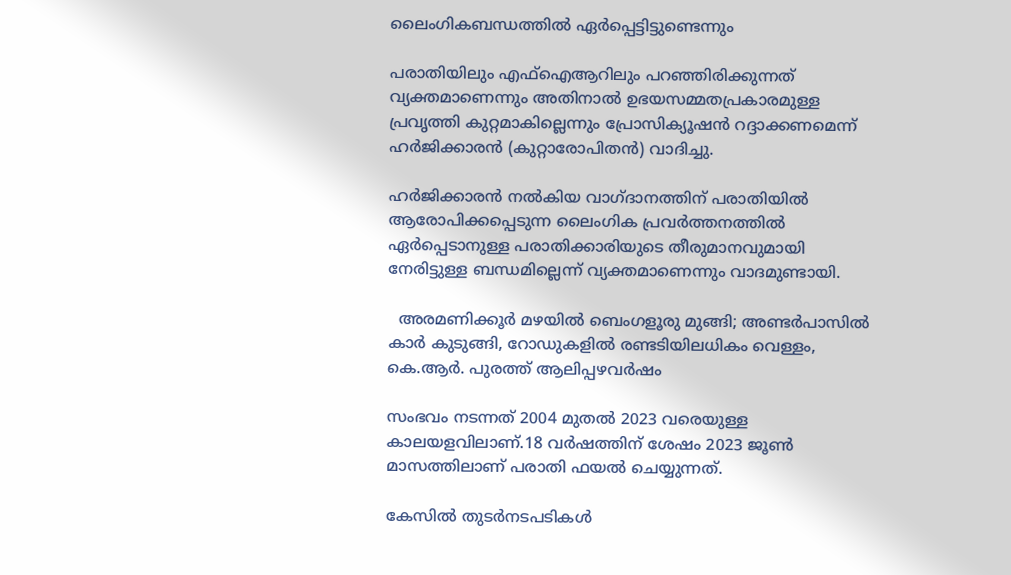ലൈംഗികബന്ധത്തില്‍ ഏർപ്പെട്ടിട്ടുണ്ടെന്നും

പരാതിയിലും എഫ്‌ഐആറിലും പറഞ്ഞിരിക്കുന്നത് വ്യക്തമാണെന്നും അതിനാല്‍ ഉഭയസമ്മതപ്രകാരമുള്ള പ്രവൃത്തി കുറ്റമാകില്ലെന്നും പ്രോസിക്യൂഷൻ റദ്ദാക്കണമെന്ന് ഹർജിക്കാരൻ (കുറ്റാരോപിതൻ) വാദിച്ചു.

ഹർജിക്കാരൻ നല്‍കിയ വാഗ്ദാനത്തിന് പരാതിയില്‍ ആരോപിക്കപ്പെടുന്ന ലൈംഗിക പ്രവർത്തനത്തില്‍ ഏർപ്പെടാനുള്ള പരാതിക്കാരിയുടെ തീരുമാനവുമായി നേരിട്ടുള്ള ബന്ധമില്ലെന്ന് വ്യക്തമാണെന്നും വാദമുണ്ടായി.

  അരമണിക്കൂർ മഴയിൽ ബെംഗളൂരു മുങ്ങി; അണ്ടർപാസിൽ കാർ കുടുങ്ങി, റോഡുകളിൽ രണ്ടടിയിലധികം വെള്ളം, കെ.ആർ. പുരത്ത് ആലിപ്പഴവർഷം

സംഭവം നടന്നത് 2004 മുതല്‍ 2023 വരെയുള്ള കാലയളവിലാണ്.18 വർഷത്തിന് ശേഷം 2023 ജൂണ്‍ മാസത്തിലാണ് പരാതി ഫയല്‍ ചെയ്യുന്നത്.

കേസില്‍ തുടർനടപടികള്‍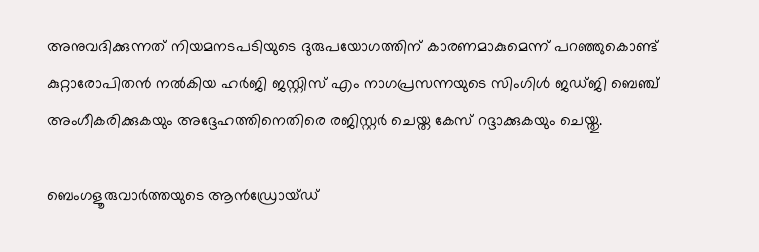അനുവദിക്കുന്നത് നിയമനടപടിയുടെ ദുരുപയോഗത്തിന് കാരണമാകുമെന്ന് പറഞ്ഞുകൊണ്ട് കുറ്റാരോപിതൻ നല്‍കിയ ഹർജി ജസ്റ്റിസ് എം നാഗപ്രസന്നയുടെ സിംഗിള്‍ ജഡ്ജി ബെഞ്ച് അംഗീകരിക്കുകയും അദ്ദേഹത്തിനെതിരെ രജിസ്റ്റർ ചെയ്ത കേസ് റദ്ദാക്കുകയും ചെയ്തു.

ബെംഗളൂരുവാർത്തയുടെ ആൻഡ്രോയ്ഡ്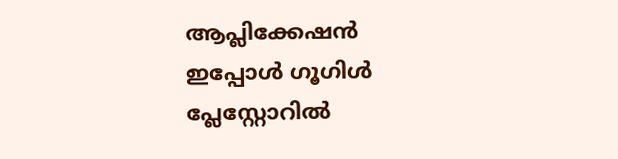ആപ്ലിക്കേഷൻ ഇപ്പോൾ ഗൂഗിൾ പ്ലേസ്റ്റോറിൽ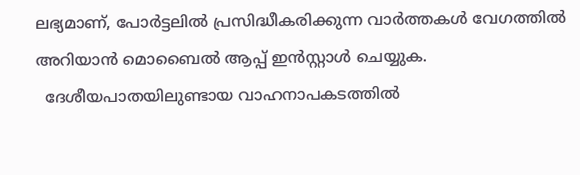ലഭ്യമാണ്, പോർട്ടലിൽ പ്രസിദ്ധീകരിക്കുന്ന വാർത്തകൾ വേഗത്തിൽ അറിയാൻ മൊബൈൽ ആപ്പ് ഇൻസ്റ്റാൾ ചെയ്യുക.
  ദേശീയപാതയിലുണ്ടായ വാഹനാപകടത്തിൽ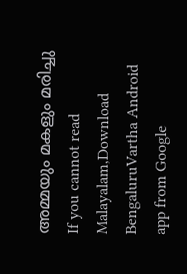അമ്മയും മകളും മരിച്ചു
If you cannot read Malayalam,Download BengaluruVartha Android app from Google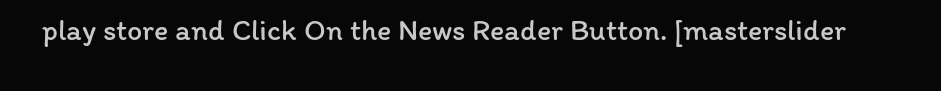play store and Click On the News Reader Button. [masterslider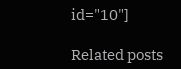id="10"]

Related posts